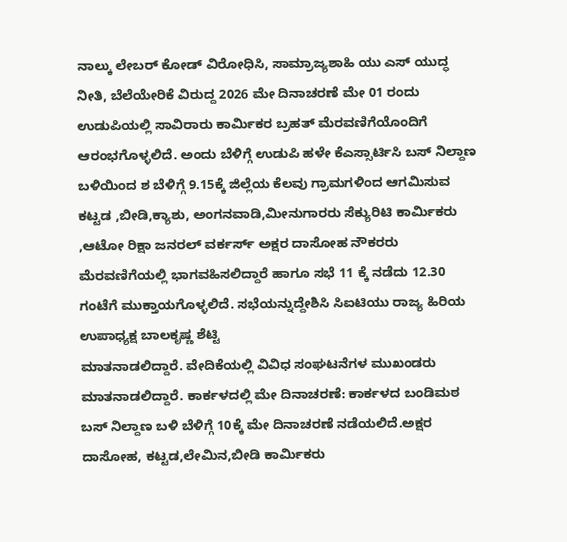ನಾಲ್ಕು ಲೇಬರ್ ಕೋಡ್ ವಿರೋಧಿಸಿ, ಸಾಮ್ರಾಜ್ಯಶಾಹಿ ಯು ಎಸ್ ಯುದ್ಧ ನೀತಿ, ಬೆಲೆಯೇರಿಕೆ ವಿರುದ್ದ 2026 ಮೇ ದಿನಾಚರಣೆ ಮೇ 01 ರಂದು ಉಡುಪಿಯಲ್ಲಿ ಸಾವಿರಾರು ಕಾರ್ಮಿಕರ ಬ್ರಹತ್ ಮೆರವಣಿಗೆಯೊಂದಿಗೆ ಆರಂಭಗೊಳ್ಳಲಿದೆ. ಅಂದು ಬೆಳಿಗ್ಗೆ ಉಡುಪಿ ಹಳೇ ಕೆಎಸ್ಸಾರ್ಟಿಸಿ ಬಸ್ ನಿಲ್ದಾಣ ಬಳಿಯಿಂದ ಶ ಬೆಳಿಗ್ಗೆ 9.15ಕ್ಕೆ ಜಿಲ್ಲೆಯ ಕೆಲವು ಗ್ರಾಮಗಳಿಂದ ಆಗಮಿಸುವ ಕಟ್ಟಡ ,ಬೀಡಿ,ಕ್ಯಾಶು, ಅಂಗನವಾಡಿ,ಮೀನುಗಾರರು ಸೆಕ್ಯುರಿಟಿ ಕಾರ್ಮಿಕರು ,ಆಟೋ ರಿಕ್ಷಾ ಜನರಲ್ ವರ್ಕರ್ಸ್ ಅಕ್ಷರ ದಾಸೋಹ ನೌಕರರು ಮೆರವಣಿಗೆಯಲ್ಲಿ ಭಾಗವಹಿಸಲಿದ್ದಾರೆ ಹಾಗೂ ಸಭೆ 11 ಕ್ಕೆ ನಡೆದು 12.30 ಗಂಟೆಗೆ ಮುಕ್ತಾಯಗೊಳ್ಳಲಿದೆ. ಸಭೆಯನ್ನುದ್ದೇಶಿಸಿ ಸಿಐಟಿಯು ರಾಜ್ಯ ಹಿರಿಯ ಉಪಾಧ್ಯಕ್ಷ ಬಾಲಕೃಷ್ಣ ಶೆಟ್ಟಿ
ಮಾತನಾಡಲಿದ್ದಾರೆ. ವೇದಿಕೆಯಲ್ಲಿ ವಿವಿಧ ಸಂಘಟನೆಗಳ ಮುಖಂಡರು ಮಾತನಾಡಲಿದ್ದಾರೆ. ಕಾರ್ಕಳದಲ್ಲಿ ಮೇ ದಿನಾಚರಣೆ: ಕಾರ್ಕಳದ ಬಂಡಿಮಠ ಬಸ್ ನಿಲ್ದಾಣ ಬಳಿ ಬೆಳಿಗ್ಗೆ 10ಕ್ಕೆ ಮೇ ದಿನಾಚರಣೆ ನಡೆಯಲಿದೆ.ಅಕ್ಷರ ದಾಸೋಹ, ಕಟ್ಟಡ,ಲೇಮಿನ,ಬೀಡಿ ಕಾರ್ಮಿಕರು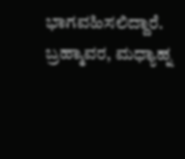ಭಾಗವಹಿಸಲಿದ್ದಾರೆ. ಬ್ರಹ್ಮಾವರ, ಮಧ್ಯಾಹ್ನ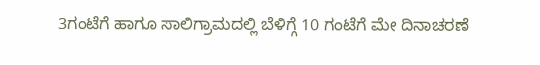3ಗಂಟೆಗೆ ಹಾಗೂ ಸಾಲಿಗ್ರಾಮದಲ್ಲಿ ಬೆಳಿಗ್ಗೆ 10 ಗಂಟೆಗೆ ಮೇ ದಿನಾಚರಣೆ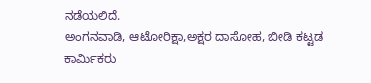ನಡೆಯಲಿದೆ.
ಅಂಗನವಾಡಿ, ಆಟೋರಿಕ್ಷಾ,ಅಕ್ಷರ ದಾಸೋಹ, ಬೀಡಿ ಕಟ್ಟಡ ಕಾರ್ಮಿಕರು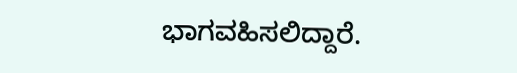ಭಾಗವಹಿಸಲಿದ್ದಾರೆ.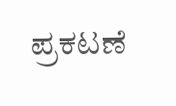ಪ್ರಕಟಣೆ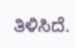ತಿಳಿಸಿದೆ.